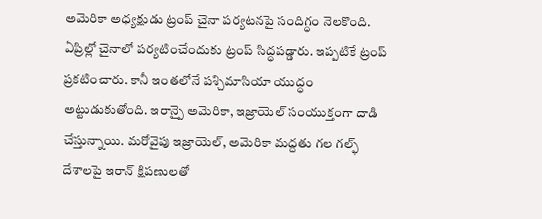అమెరికా అధ్యక్షుడు ట్రంప్ చైనా పర్యటనపై సందిగ్ధం నెలకొంది. ఏప్రిల్లో చైనాలో పర్యటించేందుకు ట్రంప్ సిద్ధపడ్డారు. ఇప్పటికే ట్రంప్ ప్రకటించారు. కానీ ఇంతలోనే పశ్చిమాసియా యుద్ధం అట్టుడుకుతోంది. ఇరాన్పై అమెరికా, ఇజ్రాయెల్ సంయుక్తంగా దాడి చేస్తున్నాయి. మరోవైపు ఇజ్రాయెల్, అమెరికా మద్దతు గల గల్ఫ్ దేశాలపై ఇరాన్ క్షిపణులతో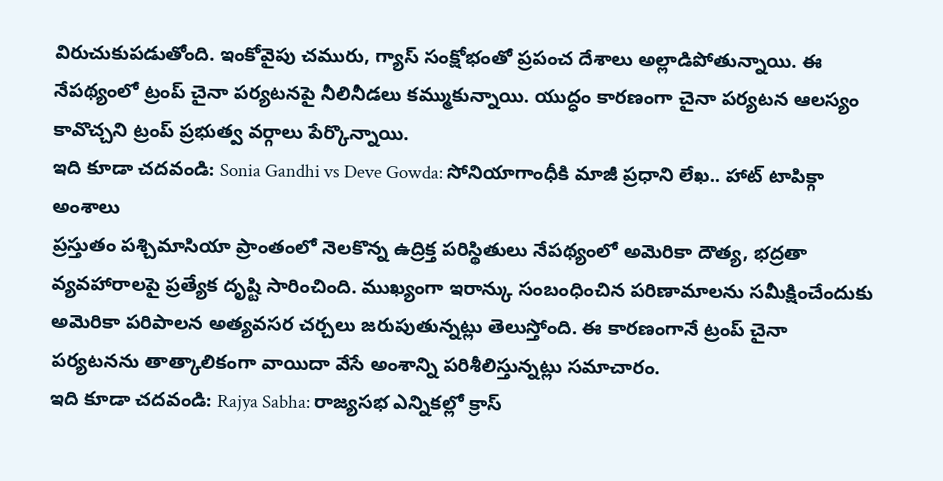విరుచుకుపడుతోంది. ఇంకోవైపు చమురు, గ్యాస్ సంక్షోభంతో ప్రపంచ దేశాలు అల్లాడిపోతున్నాయి. ఈ నేపథ్యంలో ట్రంప్ చైనా పర్యటనపై నీలినీడలు కమ్ముకున్నాయి. యుద్ధం కారణంగా చైనా పర్యటన ఆలస్యం కావొచ్చని ట్రంప్ ప్రభుత్వ వర్గాలు పేర్కొన్నాయి.
ఇది కూడా చదవండి: Sonia Gandhi vs Deve Gowda: సోనియాగాంధీకి మాజీ ప్రధాని లేఖ.. హాట్ టాపిక్గా అంశాలు
ప్రస్తుతం పశ్చిమాసియా ప్రాంతంలో నెలకొన్న ఉద్రిక్త పరిస్థితులు నేపథ్యంలో అమెరికా దౌత్య, భద్రతా వ్యవహారాలపై ప్రత్యేక దృష్టి సారించింది. ముఖ్యంగా ఇరాన్కు సంబంధించిన పరిణామాలను సమీక్షించేందుకు అమెరికా పరిపాలన అత్యవసర చర్చలు జరుపుతున్నట్లు తెలుస్తోంది. ఈ కారణంగానే ట్రంప్ చైనా పర్యటనను తాత్కాలికంగా వాయిదా వేసే అంశాన్ని పరిశీలిస్తున్నట్లు సమాచారం.
ఇది కూడా చదవండి: Rajya Sabha: రాజ్యసభ ఎన్నికల్లో క్రాస్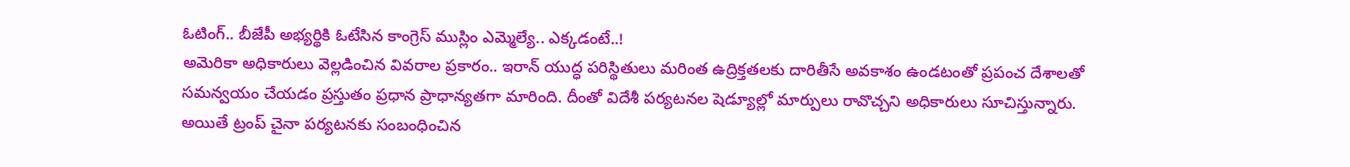ఓటింగ్.. బీజేపీ అభ్యర్థికి ఓటేసిన కాంగ్రెస్ ముస్లిం ఎమ్మెల్యే.. ఎక్కడంటే..!
అమెరికా అధికారులు వెల్లడించిన వివరాల ప్రకారం.. ఇరాన్ యుద్ధ పరిస్థితులు మరింత ఉద్రిక్తతలకు దారితీసే అవకాశం ఉండటంతో ప్రపంచ దేశాలతో సమన్వయం చేయడం ప్రస్తుతం ప్రధాన ప్రాధాన్యతగా మారింది. దీంతో విదేశీ పర్యటనల షెడ్యూల్లో మార్పులు రావొచ్చని అధికారులు సూచిస్తున్నారు. అయితే ట్రంప్ చైనా పర్యటనకు సంబంధించిన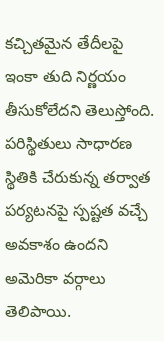కచ్చితమైన తేదీలపై ఇంకా తుది నిర్ణయం తీసుకోలేదని తెలుస్తోంది. పరిస్థితులు సాధారణ స్థితికి చేరుకున్న తర్వాత పర్యటనపై స్పష్టత వచ్చే అవకాశం ఉందని అమెరికా వర్గాలు తెలిపాయి.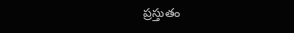ప్రస్తుతం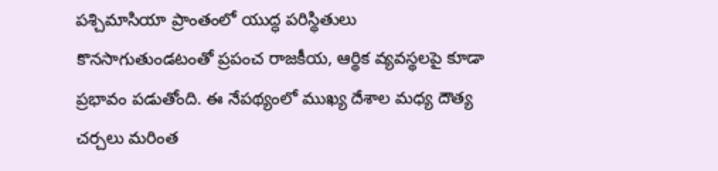పశ్చిమాసియా ప్రాంతంలో యుద్ధ పరిస్థితులు కొనసాగుతుండటంతో ప్రపంచ రాజకీయ, ఆర్థిక వ్యవస్థలపై కూడా ప్రభావం పడుతోంది. ఈ నేపథ్యంలో ముఖ్య దేశాల మధ్య దౌత్య చర్చలు మరింత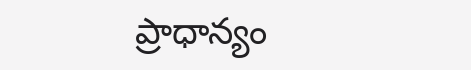ప్రాధాన్యం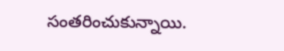సంతరించుకున్నాయి.